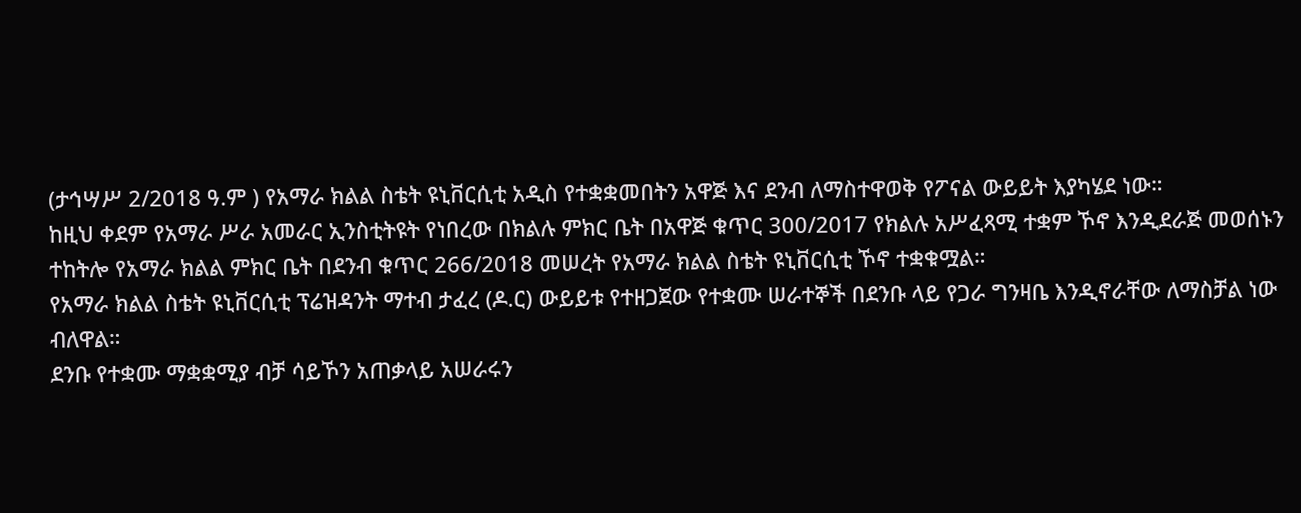(ታኅሣሥ 2/2018 ዓ.ም ) የአማራ ክልል ስቴት ዩኒቨርሲቲ አዲስ የተቋቋመበትን አዋጅ እና ደንብ ለማስተዋወቅ የፖናል ውይይት እያካሄደ ነው።
ከዚህ ቀደም የአማራ ሥራ አመራር ኢንስቲትዩት የነበረው በክልሉ ምክር ቤት በአዋጅ ቁጥር 300/2017 የክልሉ አሥፈጻሚ ተቋም ኾኖ እንዲደራጅ መወሰኑን ተከትሎ የአማራ ክልል ምክር ቤት በደንብ ቁጥር 266/2018 መሠረት የአማራ ክልል ስቴት ዩኒቨርሲቲ ኾኖ ተቋቁሟል።
የአማራ ክልል ስቴት ዩኒቨርሲቲ ፕሬዝዳንት ማተብ ታፈረ (ዶ.ር) ውይይቱ የተዘጋጀው የተቋሙ ሠራተኞች በደንቡ ላይ የጋራ ግንዛቤ እንዲኖራቸው ለማስቻል ነው ብለዋል።
ደንቡ የተቋሙ ማቋቋሚያ ብቻ ሳይኾን አጠቃላይ አሠራሩን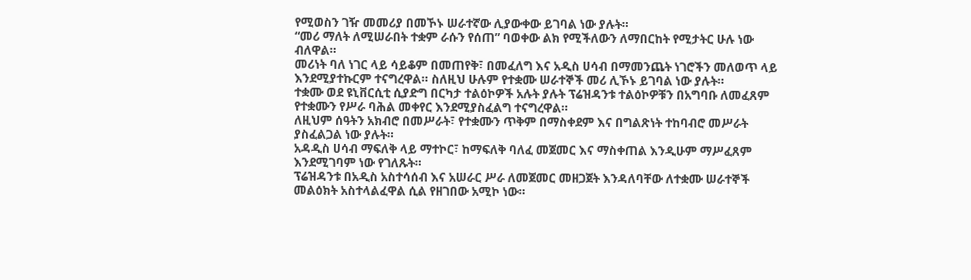የሚወስን ገዥ መመሪያ በመኾኑ ሠራተኛው ሊያውቀው ይገባል ነው ያሉት።
“መሪ ማለት ለሚሠራበት ተቋም ራሱን የሰጠ” ባወቀው ልክ የሚችለውን ለማበርከት የሚታትር ሁሉ ነው ብለዋል።
መሪነት ባለ ነገር ላይ ሳይቆም በመጠየቅ፣ በመፈለግ እና አዲስ ሀሳብ በማመንጨት ነገሮችን መለወጥ ላይ እንደሚያተኩርም ተናግረዋል። ስለዚህ ሁሉም የተቋሙ ሠራተኞች መሪ ሊኾኑ ይገባል ነው ያሉት።
ተቋሙ ወደ ዩኒቨርሲቲ ሲያድግ በርካታ ተልዕኮዎች አሉት ያሉት ፕሬዝዳንቱ ተልዕኮዎቹን በአግባቡ ለመፈጸም የተቋሙን የሥራ ባሕል መቀየር እንደሚያስፈልግ ተናግረዋል።
ለዚህም ሰዓትን አክብሮ በመሥራት፣ የተቋሙን ጥቅም በማስቀደም እና በግልጽነት ተከባብሮ መሥራት ያስፈልጋል ነው ያሉት።
አዳዲስ ሀሳብ ማፍለቅ ላይ ማተኮር፣ ከማፍለቅ ባለፈ መጀመር እና ማስቀጠል እንዲሁም ማሥፈጸም እንደሚገባም ነው የገለጹት።
ፕሬዝዳንቱ በአዲስ አስተሳሰብ እና አሠራር ሥራ ለመጀመር መዘጋጀት እንዳለባቸው ለተቋሙ ሠራተኞች መልዕክት አስተላልፈዋል ሲል የዘገበው አሚኮ ነው።